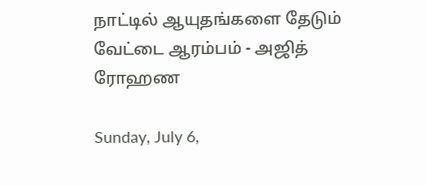நாட்டில் ஆயுதங்களை தேடும் வேட்டை ஆரம்பம் - அஜித் ரோஹண

Sunday, July 6,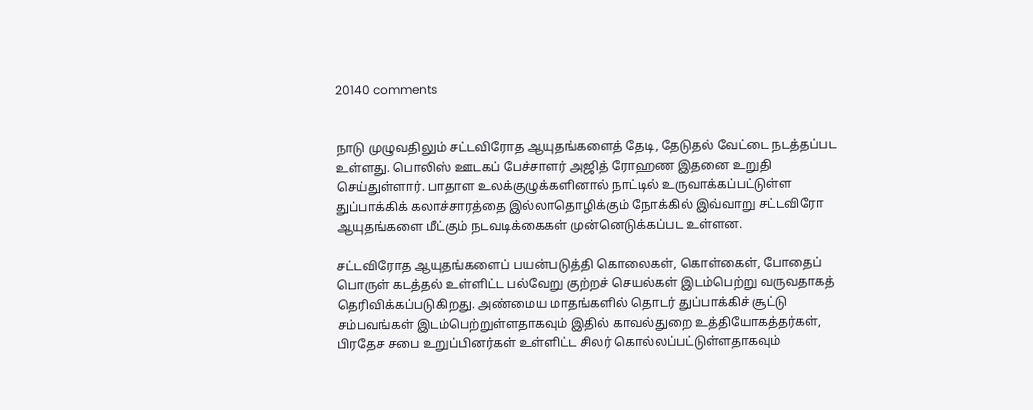20140 comments


நாடு முழுவதிலும் சட்டவிரோத ஆயுதங்களைத் தேடி, தேடுதல் வேட்டை நடத்தப்பட உள்ளது. பொலிஸ் ஊடகப் பேச்சாளர் அஜித் ரோஹண இதனை உறுதி செய்துள்ளார். பாதாள உலக்குழுக்களினால் நாட்டில் உருவாக்கப்பட்டுள்ள துப்பாக்கிக் கலாச்சாரத்தை இல்லாதொழிக்கும் நோக்கில் இவ்வாறு சட்டவிரோ ஆயுதங்களை மீட்கும் நடவடிக்கைகள் முன்னெடுக்கப்பட உள்ளன.

சட்டவிரோத ஆயுதங்களைப் பயன்படுத்தி கொலைகள், கொள்கைள், போதைப் பொருள் கடத்தல் உள்ளிட்ட பல்வேறு குற்றச் செயல்கள் இடம்பெற்று வருவதாகத் தெரிவிக்கப்படுகிறது. அண்மைய மாதங்களில் தொடர் துப்பாக்கிச் சூட்டு சம்பவங்கள் இடம்பெற்றுள்ளதாகவும் இதில் காவல்துறை உத்தியோகத்தர்கள், பிரதேச சபை உறுப்பினர்கள் உள்ளிட்ட சிலர் கொல்லப்பட்டுள்ளதாகவும்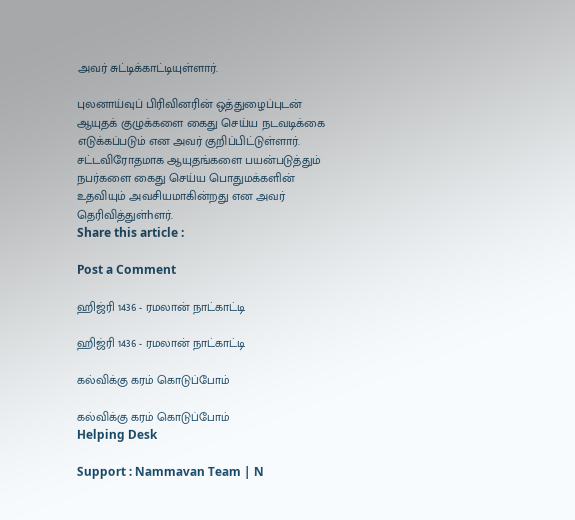அவர் சுட்டிக்காட்டியுள்ளார்.

புலனாய்வுப் பிரிவினரின் ஒத்துழைப்புடன் ஆயுதக் குழுக்களை கைது செய்ய நடவடிக்கை எடுக்கப்படும் என அவர் குறிப்பிட்டுள்ளார். சட்டவிரோதமாக ஆயுதங்களை பயன்படுத்தும் நபர்களை கைது செய்ய பொதுமக்களின் உதவியும் அவசியமாகின்றது என அவர் தெரிவித்துள்hளர்.
Share this article :

Post a Comment

ஹிஜ்ரி 1436 - ரமலான் நாட்காட்டி

ஹிஜ்ரி 1436 - ரமலான் நாட்காட்டி

கல்விக்கு கரம் கொடுப்போம்

கல்விக்கு கரம் கொடுப்போம்
Helping Desk

Support : Nammavan Team | N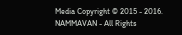Media Copyright © 2015 - 2016. NAMMAVAN - All Rights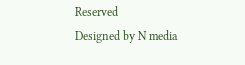Reserved
Designed by N media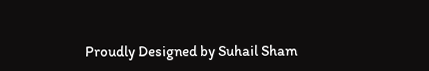Proudly Designed by Suhail Sham